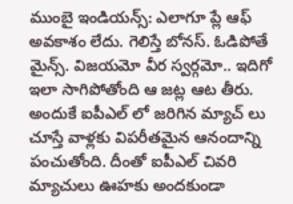ముంబై ఇండియన్స్: ఎలాగూ ప్లే ఆఫ్ అవకాశం లేదు. గెలిస్తే బోనస్. ఓడిపోతే మైన్స్. విజయమో వీర స్వర్గమో.. ఇదిగో ఇలా సాగిపోతోంది ఆ జట్ల ఆట తీరు. అందుకే ఐపీఎల్ లో జరిగిన మ్యాచ్ లు చూస్తే వాళ్లకు విపరీతమైన ఆనందాన్ని పంచుతోంది. దీంతో ఐపీఎల్ చివరి మ్యాచులు ఊహకు అందకుండా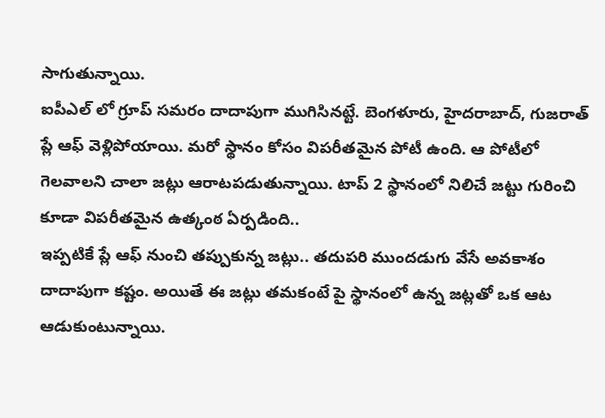సాగుతున్నాయి.
ఐపీఎల్ లో గ్రూప్ సమరం దాదాపుగా ముగిసినట్టే. బెంగళూరు, హైదరాబాద్, గుజరాత్ ప్లే ఆఫ్ వెళ్లిపోయాయి. మరో స్థానం కోసం విపరీతమైన పోటీ ఉంది. ఆ పోటీలో గెలవాలని చాలా జట్లు ఆరాటపడుతున్నాయి. టాప్ 2 స్థానంలో నిలిచే జట్టు గురించి కూడా విపరీతమైన ఉత్కంఠ ఏర్పడింది..
ఇప్పటికే ప్లే ఆఫ్ నుంచి తప్పుకున్న జట్లు.. తదుపరి ముందడుగు వేసే అవకాశం దాదాపుగా కష్టం. అయితే ఈ జట్లు తమకంటే పై స్థానంలో ఉన్న జట్లతో ఒక ఆట ఆడుకుంటున్నాయి.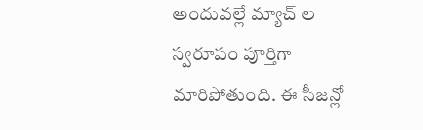అందువల్లే మ్యాచ్ ల స్వరూపం పూర్తిగా మారిపోతుంది. ఈ సీజన్లో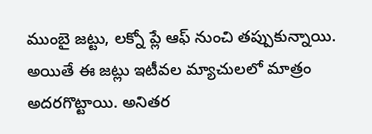ముంబై జట్టు, లక్నో ప్లే ఆఫ్ నుంచి తప్పుకున్నాయి. అయితే ఈ జట్లు ఇటీవల మ్యాచులలో మాత్రం అదరగొట్టాయి. అనితర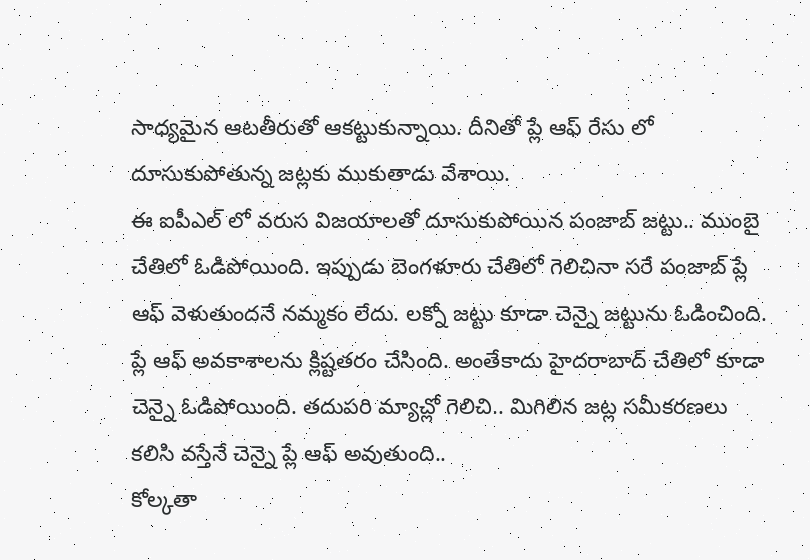సాధ్యమైన ఆటతీరుతో ఆకట్టుకున్నాయి. దీనితో ప్లే ఆఫ్ రేసు లో దూసుకుపోతున్న జట్లకు ముకుతాడు వేశాయి.
ఈ ఐపీఎల్ లో వరుస విజయాలతో దూసుకుపోయిన పంజాబ్ జట్టు.. ముంబై చేతిలో ఓడిపోయింది. ఇప్పుడు బెంగళూరు చేతిలో గెలిచినా సరే పంజాబ్ ప్లే ఆఫ్ వెళుతుందనే నమ్మకం లేదు. లక్నో జట్టు కూడా చెన్నై జట్టును ఓడించింది. ప్లే ఆఫ్ అవకాశాలను క్లిష్టతరం చేసింది. అంతేకాదు హైదరాబాద్ చేతిలో కూడా చెన్నై ఓడిపోయింది. తదుపరి మ్యాచ్లో గెలిచి.. మిగిలిన జట్ల సమీకరణలు కలిసి వస్తేనే చెన్నై ప్లే ఆఫ్ అవుతుంది..
కోల్కతా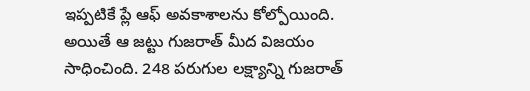ఇప్పటికే ప్లే ఆఫ్ అవకాశాలను కోల్పోయింది. అయితే ఆ జట్టు గుజరాత్ మీద విజయం సాధించింది. 248 పరుగుల లక్ష్యాన్ని గుజరాత్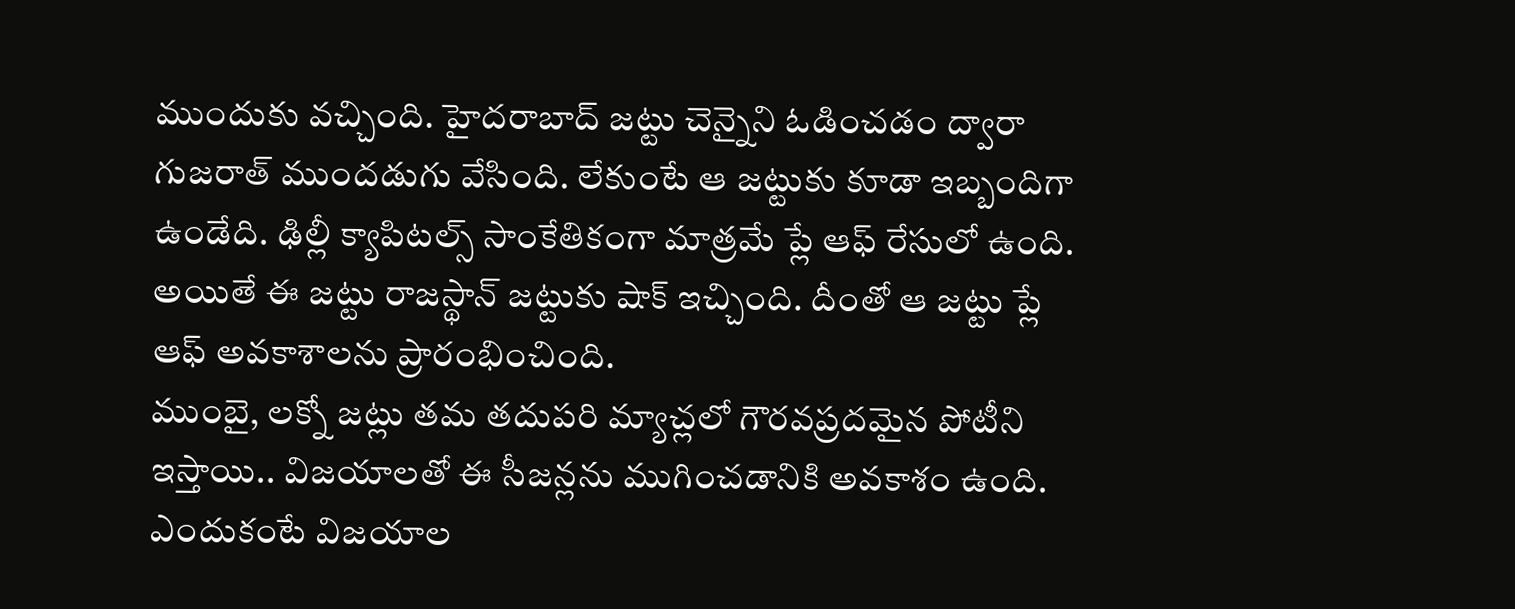ముందుకు వచ్చింది. హైదరాబాద్ జట్టు చెన్నైని ఓడించడం ద్వారా గుజరాత్ ముందడుగు వేసింది. లేకుంటే ఆ జట్టుకు కూడా ఇబ్బందిగా ఉండేది. ఢిల్లీ క్యాపిటల్స్ సాంకేతికంగా మాత్రమే ప్లే ఆఫ్ రేసులో ఉంది. అయితే ఈ జట్టు రాజస్థాన్ జట్టుకు షాక్ ఇచ్చింది. దీంతో ఆ జట్టు ప్లే ఆఫ్ అవకాశాలను ప్రారంభించింది.
ముంబై, లక్నో జట్లు తమ తదుపరి మ్యాచ్లలో గౌరవప్రదమైన పోటీని ఇస్తాయి.. విజయాలతో ఈ సీజన్లను ముగించడానికి అవకాశం ఉంది. ఎందుకంటే విజయాల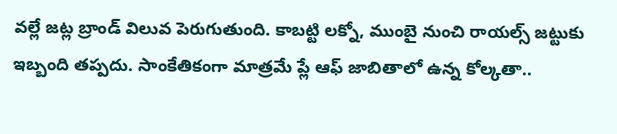వల్లే జట్ల బ్రాండ్ విలువ పెరుగుతుంది. కాబట్టి లక్నో, ముంబై నుంచి రాయల్స్ జట్టుకు ఇబ్బంది తప్పదు. సాంకేతికంగా మాత్రమే ప్లే ఆఫ్ జాబితాలో ఉన్న కోల్కతా..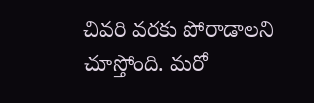చివరి వరకు పోరాడాలని చూస్తోంది. మరో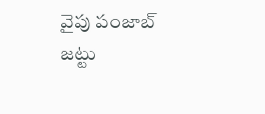వైపు పంజాబ్ జట్టు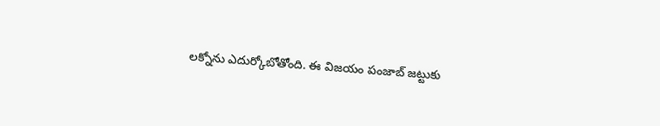లక్నోను ఎదుర్కోబోతోంది. ఈ విజయం పంజాబ్ జట్టుకు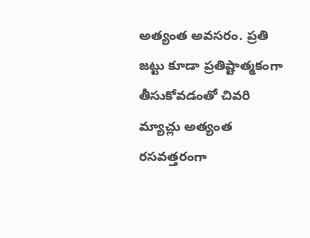అత్యంత అవసరం. ప్రతి జట్టు కూడా ప్రతిష్టాత్మకంగా తీసుకోవడంతో చివరి మ్యాచ్లు అత్యంత రసవత్తరంగా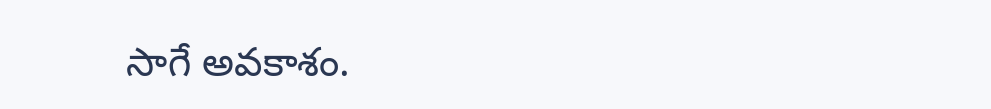సాగే అవకాశం.